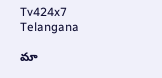Tv424x7
Telangana

మా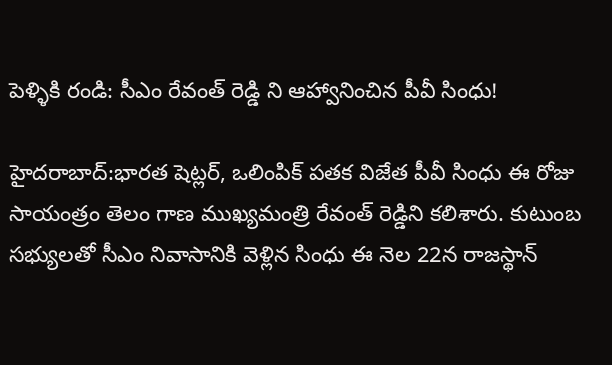పెళ్ళికి రండి: సీఎం రేవంత్ రెడ్డి ని ఆహ్వానించిన పీవీ సింధు!

హైదరాబాద్:భారత షెట్లర్, ఒలింపిక్ పతక విజేత పీవీ సింధు ఈ రోజు సాయంత్రం తెలం గాణ ముఖ్యమంత్రి రేవంత్ రెడ్డిని కలిశారు. కుటుంబ సభ్యులతో సీఎం నివాసానికి వెళ్లిన సింధు ఈ నెల 22న రాజస్థాన్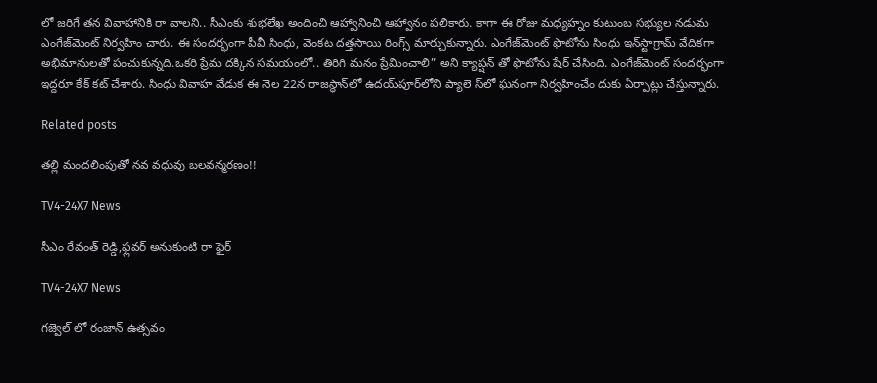లో జరిగే తన వివాహానికి రా వాలని.. సీఎంకు శుభలేఖ అందించి ఆహ్వానించి ఆహ్వానం పలికారు. కాగా ఈ రోజు మధ్యహ్నం కుటుంబ సభ్యుల నడుమ ఎంగేజ్‌మెంట్‌ నిర్వహిం చారు. ఈ సందర్భంగా పీవీ సింధు, వెంకట దత్తసాయి రింగ్స్‌ మార్చుకున్నారు. ఎంగేజ్‌మెంట్‌ ఫొటోను సింధు ఇన్‌స్టాగ్రామ్‌ వేదికగా అభిమానులతో పంచుకున్నది.ఒకరి ప్రేమ దక్కిన సమయంలో.. తిరిగి మనం ప్రేమించాలి” అని క్యాప్షన్‌ తో ఫొటోను షేర్‌ చేసింది. ఎంగేజ్‌మెంట్‌ సందర్భంగా ఇద్దరూ కేక్‌ కట్‌ చేశారు. సింధు వివాహ వేడుక ఈ నెల 22న రాజస్థాన్‌లో ఉదయ్‌పూర్‌లోని ప్యాలె స్‌లో ఘనంగా నిర్వహించేం దుకు ఏర్పాట్లు చేస్తున్నారు.

Related posts

తల్లి మందలింపుతో నవ వధువు బలవన్మరణం!!

TV4-24X7 News

సీఎం రేవంత్ రెడ్డి,ఫ్లవర్ అనుకుంటి రా ఫైర్

TV4-24X7 News

గజ్వెల్ లో రంజాన్ ఉత్సవం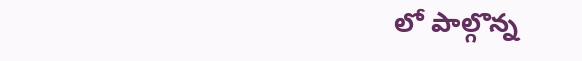లో పాల్గొన్న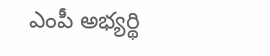ఎంపీ అభ్యర్థి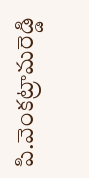పి.వెంకట్రామరెడ్డి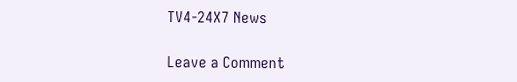TV4-24X7 News

Leave a Comment